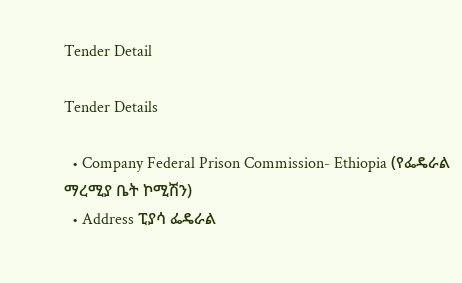Tender Detail

Tender Details

  • Company Federal Prison Commission- Ethiopia (የፌዴራል ማረሚያ ቤት ኮሚሽን)
  • Address ፒያሳ ፌዴራል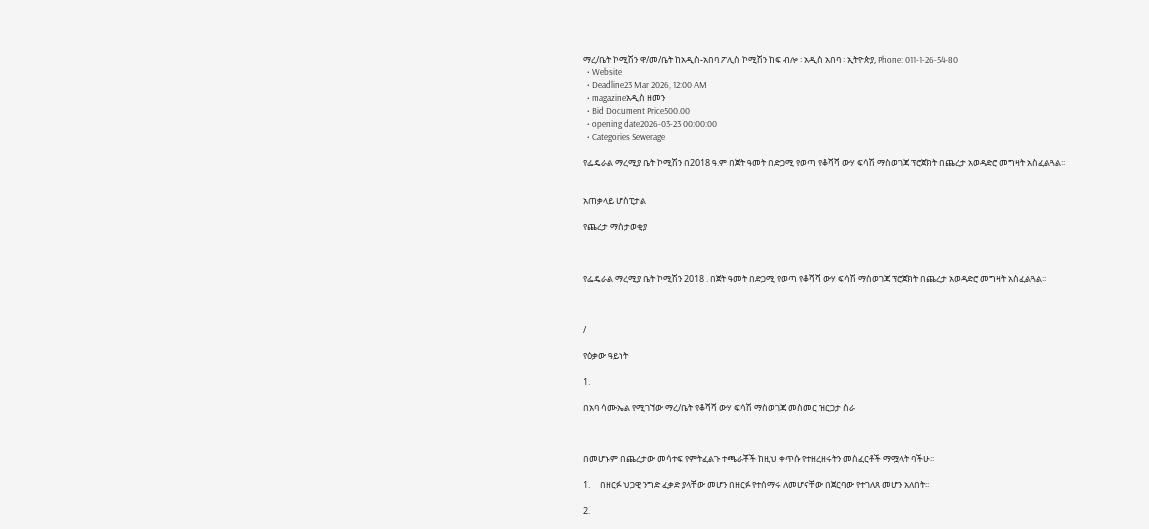ማረ/ቤት ኮሚሽን ዋ/መ/ቤት ከአዲስ-አበባ ፖሊስ ኮሚሽን ከፍ ብሎ ፡ አዲስ አበባ ፡ ኢትዮጵያ, Phone: 011-1-26-54-80
  • Website
  • Deadline23 Mar 2026, 12:00 AM
  • magazineአዲስ ዘመን
  • Bid Document Price500.00
  • opening date2026-03-23 00:00:00
  • Categories Sewerage

የፌዴራል ማረሚያ ቤት ኮሚሽን በ2018 ዓ.ም በጀት ዓመት በድጋሚ የወጣ የቆሻሻ ውሃ ፍሳሽ ማስወገጃ ፕሮጀክት በጨረታ አወዳድሮ መግዛት አስፈልጓል፡፡


አጠቃላይ ሆስፒታል

የጨረታ ማስታወቂያ



የፌዴራል ማረሚያ ቤት ኮሚሽን 2018 . በጀት ዓመት በድጋሚ የወጣ የቆሻሻ ውሃ ፍሳሽ ማስወገጃ ፕሮጀክት በጨረታ አወዳድሮ መግዛት አስፈልጓል፡፡



/

የዕቃው ዓይነት

1.

በአባ ሳሙኤል የሚገኘው ማረ/ቤት የቆሻሻ ውሃ ፍሳሽ ማስወገጃ መስመር ዝርጋታ ስራ



በመሆኑም በጨረታው መሳተፍ የምትፈልጉ ተጫራቾች ከዚህ ቀጥሱ የተዘረዘሩትን መስፈርቶች ማሟላት ባችሁ፡፡

1.     በዘርፉ ህጋዊ ንግድ ፈቃድ ያላቸው መሆን በዘርፉ የተሰማሩ ለመሆናቸው በጀርባው የተገለጸ መሆን አለበት፡፡

2.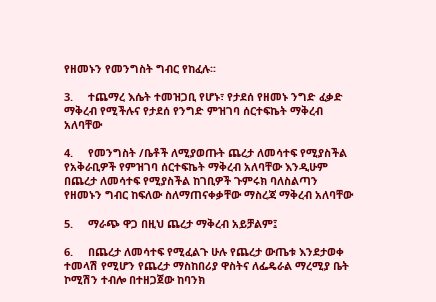የዘመኑን የመንግስት ግብር የከፈሉ፡፡

3.     ተጨማረ እሴት ተመዝጋቢ የሆኑ፣ የታደሰ የዘመኑ ንግድ ፈቃድ ማቅረብ የሚችሉና የታደሰ የንግድ ምዝገባ ሰርተፍኬት ማቅረብ አለባቸው

4.     የመንግስት /ቤቶች ለሚያወጡት ጨረታ ለመሳተፍ የሚያስችል የአቅራቢዎች የምዝገባ ሰርተፍኬት ማቅረብ አለባቸው እንዲሁም በጨረታ ለመሳተፍ የሚያስችል ከገቢዎች ጉምሩክ ባለስልጣን የዘመኑን ግብር ከፍለው ስለማጠናቀቃቸው ማስረጃ ማቅረብ አለባቸው

5.     ማራጭ ዋጋ በዚህ ጨረታ ማቅረብ አይቻልም፤

6.     በጨረታ ለመሳተፍ የሚፈልጉ ሁሉ የጨረታ ውጤቱ እንደታወቀ ተመላሽ የሚሆን የጨረታ ማስከበሪያ ዋስትና ለፌዴራል ማረሚያ ቤት ኮሚሽን ተብሎ በተዘጋጀው ከባንክ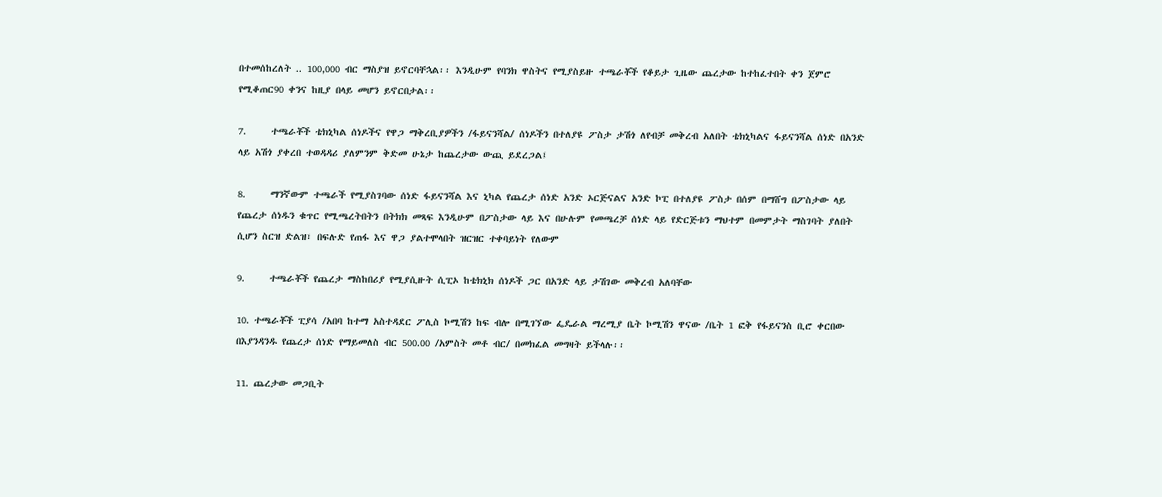በተመሰከረለት .. 100,000 ብር ማስያዝ ይኖርባቸኋል፡፡ እንዲሁም የባንክ ዋስትና የሚያስይዙ ተጫራቾች የቆይታ ጊዜው ጨረታው ከተከፈተበት ቀን ጀምሮ የሚቆጠር90 ቀንና ከዚያ በላይ መሆን ይኖርበታል፡፡

7.     ተጫራቾች ቴክኒካል ሰነዶችና የዋጋ ማቅረቢያዎችን /ፋይናንሻል/ ሰነዶችን በተለያዩ ፖስታ ታሽጎ ለየብቻ መቅረብ አለበት ቴክኒካልና ፋይናንሻል ሰነድ በአንድ ላይ አሽጎ ያቀረበ ተወዳዳሪ ያለምንም ቅድመ ሁኔታ ከጨረታው ውጪ ይደረጋል፤

8.     ማንኛውም ተጫራች የሚያስገባው ሰነድ ፋይናንሻል እና ኒካል የጨረታ ሰነድ አንድ ኦርጅናልና አንድ ኮፒ በተለያዩ ፖስታ በሰም በማሸግ በፖስታው ላይ የጨረታ ሰነዱን ቁጥር የሚጫረትበትን በትክክ መጻፍ እንዲሁም በፖስታው ላይ እና በሁሉም የመጫረቻ ሰነድ ላይ የድርጅቱን ማህተም በመምታት ማስገባት ያለበት ሲሆን ስርዝ ድልዝ፣ በፍሉድ የጠፋ እና ዋጋ ያልተሞላበት ዝርዝር ተቀባይነት የለውም

9.     ተጫራቾች የጨረታ ማስከበሪያ የሚያሲዙት ሲፒኦ ከቴክኒክ ሰነዶች ጋር በአንድ ላይ ታሽገው መቅረብ አለባቸው

10. ተጫራቾች ፒያሳ /አበባ ከተማ አስተዳደር ፖሊስ ኮሚሽን ከፍ ብሎ በሚገኘው ፌዴራል ማረሚያ ቤት ኮሚሽን ዋናው /ቤት 1 ፎቅ የፋይናንስ ቢሮ ቀርበው በእያንዳንዱ የጨረታ ሰነድ የማይመለስ ብር 500.00 /አምስት መቶ ብር/ በመክፈል መግዛት ይችላሉ፡፡

11. ጨረታው መጋቢት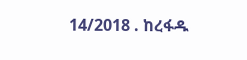14/2018 . ከረፋዱ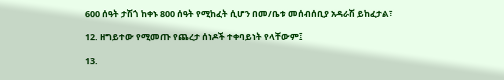600 ሰዓት ታሽጎ ከቀኑ 800 ሰዓት የሚከፈት ሲሆን በመ/ቤቱ መሰብሰቢያ አዳራሽ ይከፈታል፣

12. ዘግይተው የሚመጡ የጨረታ ሰነዶች ተቀባይነት የላቸውም፤

13.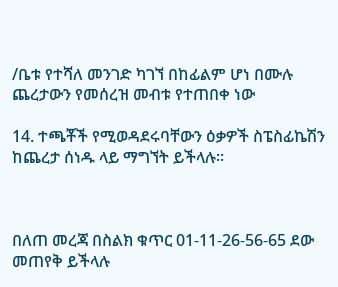/ቤቱ የተሻለ መንገድ ካገኘ በከፊልም ሆነ በሙሉ ጨረታውን የመሰረዝ መብቱ የተጠበቀ ነው

14. ተጫቾች የሚወዳደሩባቸውን ዕቃዎች ስፔስፊኬሽን ከጨረታ ሰነዱ ላይ ማግኘት ይችላሉ፡፡



በለጠ መረጃ በስልክ ቁጥር 01-11-26-56-65 ደው መጠየቅ ይችላሉ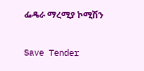ፌዴራ ማረሚያ ኮሚሽን

Save Tender